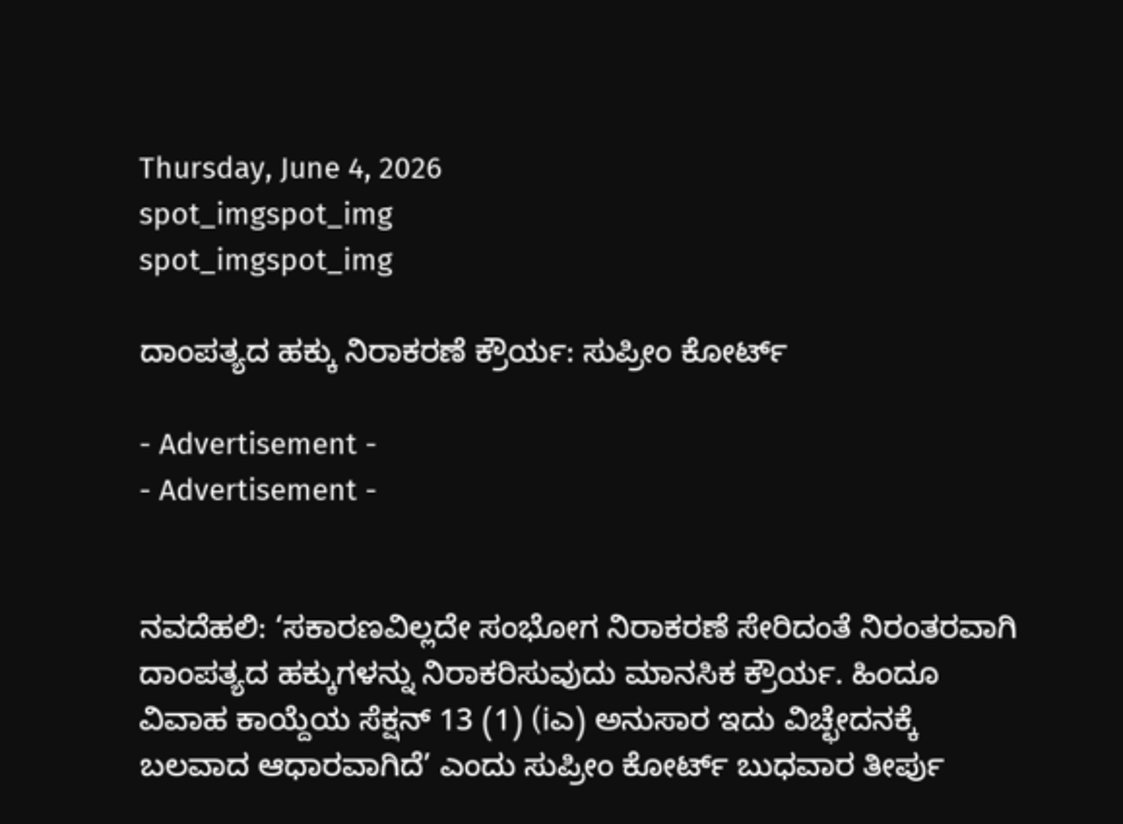Thursday, June 4, 2026
spot_imgspot_img
spot_imgspot_img

ದಾಂಪತ್ಯದ ಹಕ್ಕು ನಿರಾಕರಣೆ ಕ್ರೌರ್ಯ: ಸುಪ್ರೀಂ ಕೋರ್ಟ್

- Advertisement -
- Advertisement -


ನವದೆಹಲಿ: ‘ಸಕಾರಣವಿಲ್ಲದೇ ಸಂಭೋಗ ನಿರಾಕರಣೆ ಸೇರಿದಂತೆ ನಿರಂತರವಾಗಿ ದಾಂಪತ್ಯದ ಹಕ್ಕುಗಳನ್ನು ನಿರಾಕರಿಸುವುದು ಮಾನಸಿಕ ಕ್ರೌರ್ಯ. ಹಿಂದೂ ವಿವಾಹ ಕಾಯ್ದೆಯ ಸೆಕ್ಷನ್ 13 (1) (iಎ) ಅನುಸಾರ ಇದು ವಿಚ್ಛೇದನಕ್ಕೆ ಬಲವಾದ ಆಧಾರವಾಗಿದೆ’ ಎಂದು ಸುಪ್ರೀಂ ಕೋರ್ಟ್ ಬುಧವಾರ ತೀರ್ಪು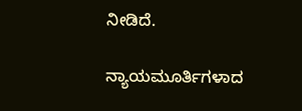ನೀಡಿದೆ.

ನ್ಯಾಯಮೂರ್ತಿಗಳಾದ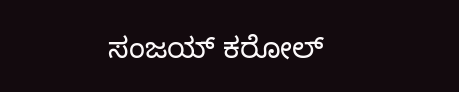ಸಂಜಯ್ ಕರೋಲ್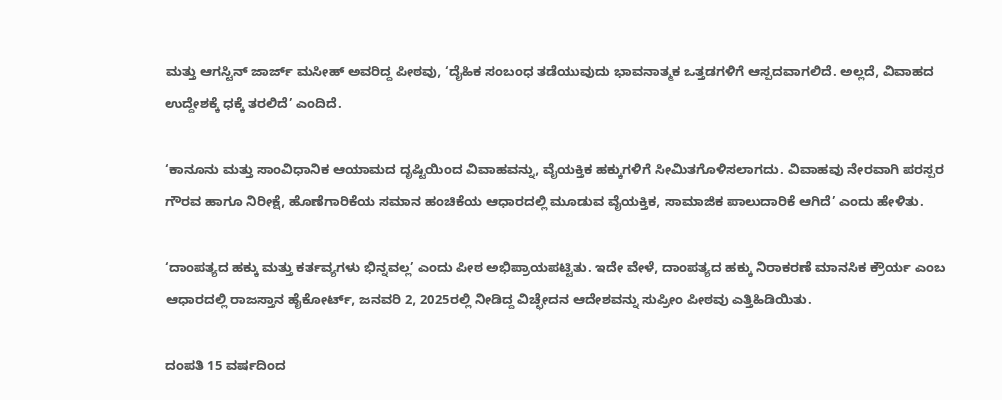ಮತ್ತು ಆಗಸ್ಟಿನ್ ಜಾರ್ಜ್ ಮಸೀಹ್ ಅವರಿದ್ದ ಪೀಠವು, ‘ದೈಹಿಕ ಸಂಬಂಧ ತಡೆಯುವುದು ಭಾವನಾತ್ಮಕ ಒತ್ತಡಗಳಿಗೆ ಆಸ್ಪದವಾಗಲಿದೆ. ಅಲ್ಲದೆ, ವಿವಾಹದ ಉದ್ದೇಶಕ್ಕೆ ಧಕ್ಕೆ ತರಲಿದೆ’ ಎಂದಿದೆ.

‘ಕಾನೂನು ಮತ್ತು ಸಾಂವಿಧಾನಿಕ ಆಯಾಮದ ದೃಷ್ಟಿಯಿಂದ ವಿವಾಹವನ್ನು, ವೈಯಕ್ತಿಕ ಹಕ್ಕುಗಳಿಗೆ ಸೀಮಿತಗೊಳಿಸಲಾಗದು. ವಿವಾಹವು ನೇರವಾಗಿ ಪರಸ್ಪರ ಗೌರವ ಹಾಗೂ ನಿರೀಕ್ಷೆ, ಹೊಣೆಗಾರಿಕೆಯ ಸಮಾನ ಹಂಚಿಕೆಯ ಆಧಾರದಲ್ಲಿ ಮೂಡುವ ವೈಯಕ್ತಿಕ, ಸಾಮಾಜಿಕ ಪಾಲುದಾರಿಕೆ ಆಗಿದೆ’ ಎಂದು ಹೇಳಿತು.

‘ದಾಂಪತ್ಯದ ಹಕ್ಕು ಮತ್ತು ಕರ್ತವ್ಯಗಳು ಭಿನ್ನವಲ್ಲ’ ಎಂದು ಪೀಠ ಅಭಿಪ್ರಾಯಪಟ್ಟಿತು. ಇದೇ ವೇಳೆ, ದಾಂಪತ್ಯದ ಹಕ್ಕು ನಿರಾಕರಣೆ ಮಾನಸಿಕ ಕ್ರೌರ್ಯ ಎಂಬ ಆಧಾರದಲ್ಲಿ ರಾಜಸ್ತಾನ ಹೈಕೋರ್ಟ್, ಜನವರಿ 2, 2025ರಲ್ಲಿ ನೀಡಿದ್ದ ವಿಚ್ಛೇದನ ಆದೇಶವನ್ನು ಸುಪ್ರೀಂ ಪೀಠವು ಎತ್ತಿಹಿಡಿಯಿತು.

ದಂಪತಿ 15 ವರ್ಷದಿಂದ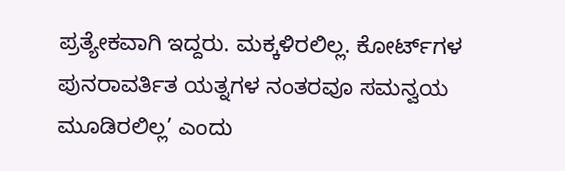ಪ್ರತ್ಯೇಕವಾಗಿ ಇದ್ದರು. ಮಕ್ಕಳಿರಲಿಲ್ಲ. ಕೋರ್ಟ್‌ಗಳ ಪುನರಾವರ್ತಿತ ಯತ್ನಗಳ ನಂತರವೂ ಸಮನ್ವಯ ಮೂಡಿರಲಿಲ್ಲ’ ಎಂದು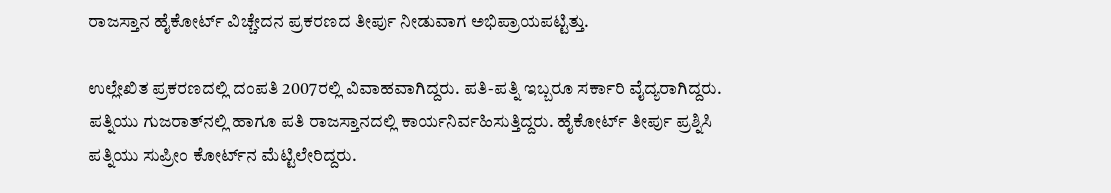ರಾಜಸ್ತಾನ ಹೈಕೋರ್ಟ್ ವಿಚ್ಚೇದನ ಪ್ರಕರಣದ ತೀರ್ಪು ನೀಡುವಾಗ ಅಭಿಪ್ರಾಯಪಟ್ಟಿತ್ತು.

ಉಲ್ಲೇಖಿತ ಪ್ರಕರಣದಲ್ಲಿ ದಂಪತಿ 2007ರಲ್ಲಿ ವಿವಾಹವಾಗಿದ್ದರು. ಪತಿ-ಪತ್ನಿ ಇಬ್ಬರೂ ಸರ್ಕಾರಿ ವೈದ್ಯರಾಗಿದ್ದರು. ಪತ್ನಿಯು ಗುಜರಾತ್‌ನಲ್ಲಿ ಹಾಗೂ ಪತಿ ರಾಜಸ್ತಾನದಲ್ಲಿ ಕಾರ್ಯನಿರ್ವಹಿಸುತ್ತಿದ್ದರು. ಹೈಕೋರ್ಟ್‌ ತೀರ್ಪು ಪ್ರಶ್ನಿಸಿ ಪತ್ನಿಯು ಸುಪ್ರೀಂ ಕೋರ್ಟ್‌ನ ಮೆಟ್ಟಿಲೇರಿದ್ದರು.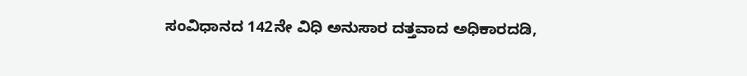ಸಂವಿಧಾನದ 142ನೇ ವಿಧಿ ಅನುಸಾರ ದತ್ತವಾದ ಅಧಿಕಾರದಡಿ,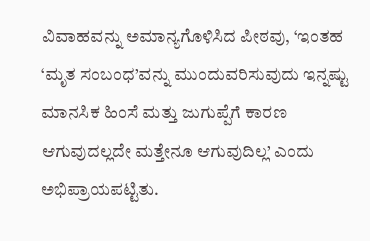ವಿವಾಹವನ್ನು ಅಮಾನ್ಯಗೊಳಿಸಿದ ಪೀಠವು, ‘ಇಂತಹ ‘ಮೃತ ಸಂಬಂಧ’ವನ್ನು ಮುಂದುವರಿಸುವುದು ಇನ್ನಷ್ಟು ಮಾನಸಿಕ ಹಿಂಸೆ ಮತ್ತು ಜುಗುಪ್ಪೆಗೆ ಕಾರಣ ಆಗುವುದಲ್ಲದೇ ಮತ್ತೇನೂ ಆಗುವುದಿಲ್ಲ’ ಎಂದು ಅಭಿಪ್ರಾಯಪಟ್ಟಿತು.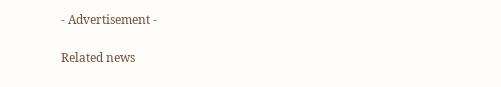- Advertisement -

Related news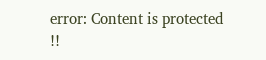error: Content is protected !!